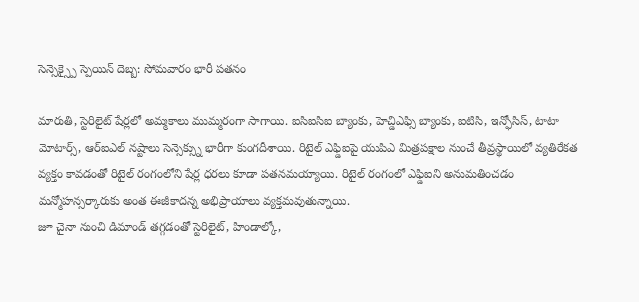సెన్సెక్స్పై స్పెయిన్ దెబ్బ: సోమవారం భారీ పతనం

మారుతి, స్టెరిలైట్ షేర్లలో అమ్మకాలు ముమ్మరంగా సాగాయి. ఐసిఐసిఐ బ్యాంకు, హెచ్డిఎఫ్సి బ్యాంకు, ఐటిసి, ఇన్ఫోసిస్, టాటా మోటార్స్, ఆర్ఐఎల్ నష్టాలు సెన్సెక్స్ను భారీగా కుంగదీశాయి. రిటైల్ ఎఫ్డిఐపై యుపిఎ మిత్రపక్షాల నుంచే తీవ్రస్థాయిలో వ్యతిరేకత వ్యక్తం కావడంతో రిటైల్ రంగంలోని షేర్ల ధరలు కూడా పతనమయ్యాయి. రిటైల్ రంగంలో ఎఫ్డిఐని అనుమతించడం మన్మోహన్సర్కారుకు అంత ఈజీకాదన్న అభిప్రాయాలు వ్యక్తమవుతున్నాయి.
జూ చైనా నుంచి డిమాండ్ తగ్గడంతో స్టెరిలైట్, హిండాల్కో,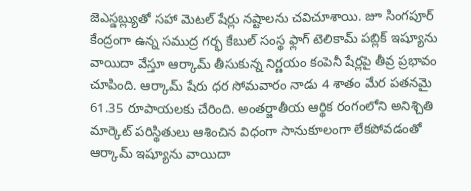జెఎస్డబ్ల్యుతో సహా మెటల్ షేర్లు నష్టాలను చవిచూశాయి. జూ సింగపూర్ కేంద్రంగా ఉన్న సముద్ర గర్భ కేబుల్ సంస్థ ఫ్లాగ్ టెలికామ్ పబ్లిక్ ఇష్యూను వాయిదా వేస్తూ ఆర్కామ్ తీసుకున్న నిర్ణయం కంపెనీ షేర్లపై తీవ్ర ప్రభావం చూపింది. ఆర్కామ్ షేరు ధర సోమవారం నాడు 4 శాతం మేర పతనమై 61.35 రూపాయలకు చేరింది. అంతర్జాతీయ ఆర్థిక రంగంలోని అనిశ్చితి మార్కెట్ పరిస్థితులు ఆశించిన విధంగా సానుకూలంగా లేకపోవడంతో ఆర్కామ్ ఇష్యూను వాయిదా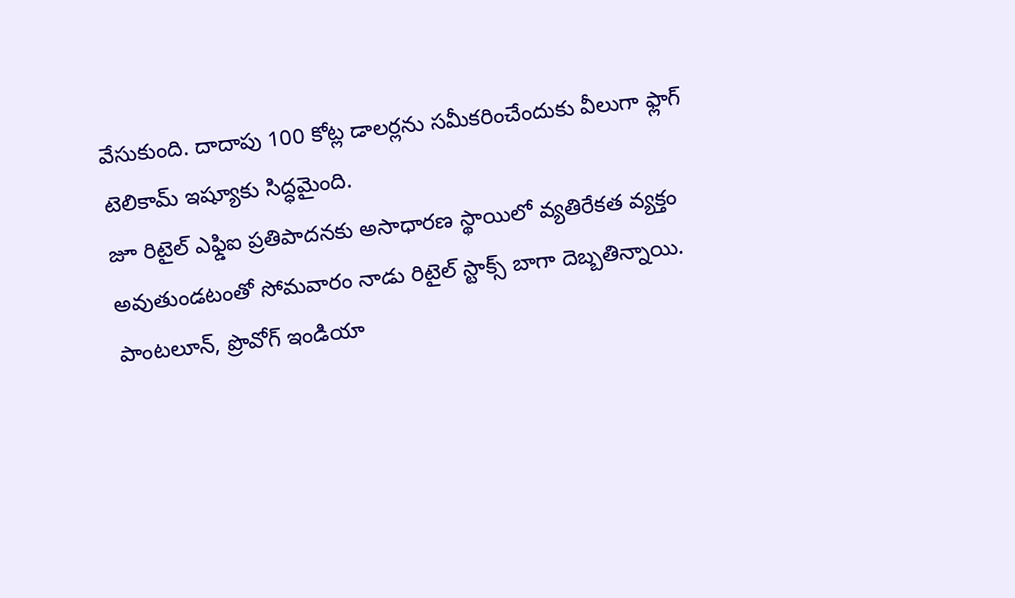వేసుకుంది. దాదాపు 100 కోట్ల డాలర్లను సమీకరించేందుకు వీలుగా ఫ్లాగ్ టెలికామ్ ఇష్యూకు సిద్ధమైంది.
జూ రిటైల్ ఎఫ్డిఐ ప్రతిపాదనకు అసాధారణ స్థాయిలో వ్యతిరేకత వ్యక్తం అవుతుండటంతో సోమవారం నాడు రిటైల్ స్టాక్స్ బాగా దెబ్బతిన్నాయి. పాంటలూన్, ప్రొవోగ్ ఇండియా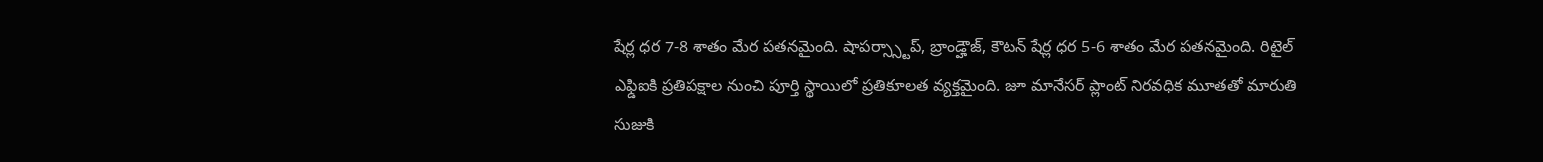షేర్ల ధర 7-8 శాతం మేర పతనమైంది. షాపర్స్స్టాప్, బ్రాండ్హౌజ్, కౌటన్ షేర్ల ధర 5-6 శాతం మేర పతనమైంది. రిటైల్ ఎఫ్డిఐకి ప్రతిపక్షాల నుంచి పూర్తి స్థాయిలో ప్రతికూలత వ్యక్తమైంది. జూ మానేసర్ ప్లాంట్ నిరవధిక మూతతో మారుతి సుజుకి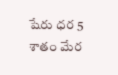షేరు ధర 5 శాతం మేర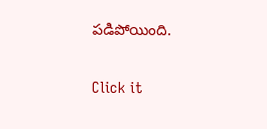పడిపోయింది.


Click it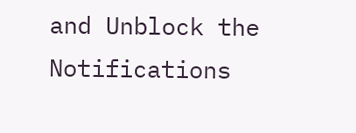and Unblock the Notifications